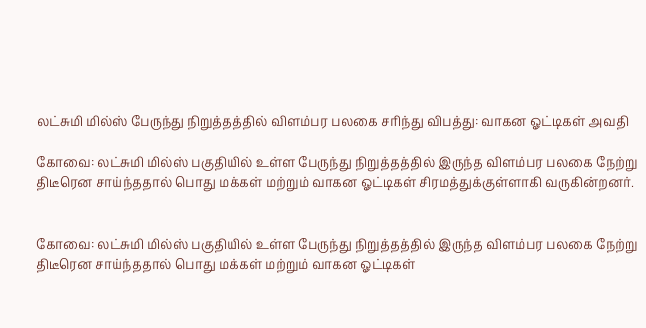லட்சுமி மில்ஸ் பேருந்து நிறுத்தத்தில் விளம்பர பலகை சரிந்து விபத்து: வாகன ஓட்டிகள் அவதி

கோவை: லட்சுமி மில்ஸ் பகுதியில் உள்ள பேருந்து நிறுத்தத்தில் இருந்த விளம்பர பலகை நேற்று திடீரென சாய்ந்ததால் பொது மக்கள் மற்றும் வாகன ஓட்டிகள் சிரமத்துக்குள்ளாகி வருகின்றனர்.


கோவை: லட்சுமி மில்ஸ் பகுதியில் உள்ள பேருந்து நிறுத்தத்தில் இருந்த விளம்பர பலகை நேற்று திடீரென சாய்ந்ததால் பொது மக்கள் மற்றும் வாகன ஓட்டிகள்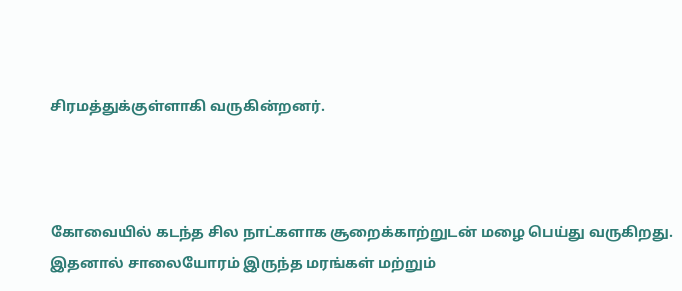சிரமத்துக்குள்ளாகி வருகின்றனர்.



கோவையில் கடந்த சில நாட்களாக சூறைக்காற்றுடன் மழை பெய்து வருகிறது. இதனால் சாலையோரம் இருந்த மரங்கள் மற்றும்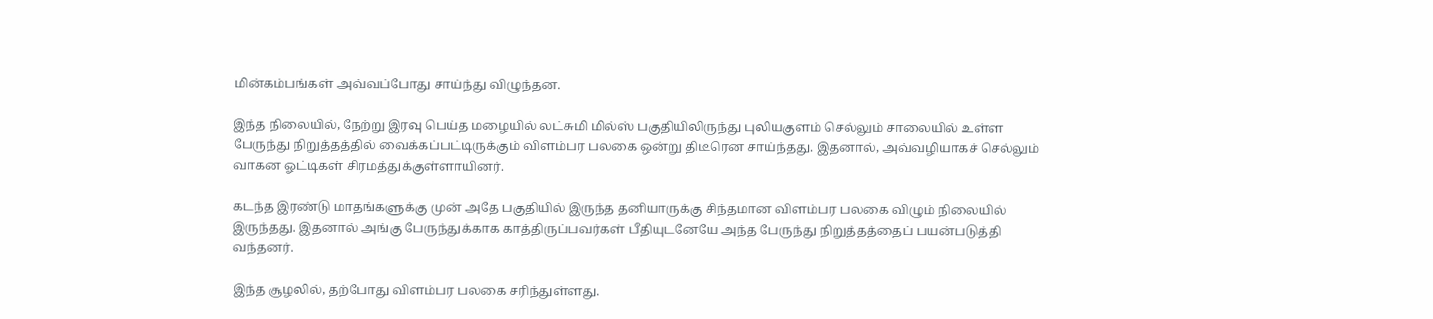மின்கம்பங்கள் அவ்வப்போது சாய்ந்து விழுந்தன.

இந்த நிலையில், நேற்று இரவு பெய்த மழையில் லட்சுமி மில்ஸ் பகுதியிலிருந்து புலியகுளம் செல்லும் சாலையில் உள்ள பேருந்து நிறுத்தத்தில் வைக்கப்பட்டிருக்கும் விளம்பர பலகை ஒன்று திடீரென சாய்ந்தது. இதனால், அவ்வழியாகச் செல்லும் வாகன ஓட்டிகள் சிரமத்துக்குள்ளாயினர்.

கடந்த இரண்டு மாதங்களுக்கு முன் அதே பகுதியில் இருந்த தனியாருக்கு சிந்தமான விளம்பர பலகை விழும் நிலையில் இருந்தது. இதனால் அங்கு பேருந்துக்காக காத்திருப்பவர்கள் பீதியுடனேயே அந்த பேருந்து நிறுத்தத்தைப் பயன்படுத்தி வந்தனர்.

இந்த சூழலில், தற்போது விளம்பர பலகை சரிந்துள்ளது.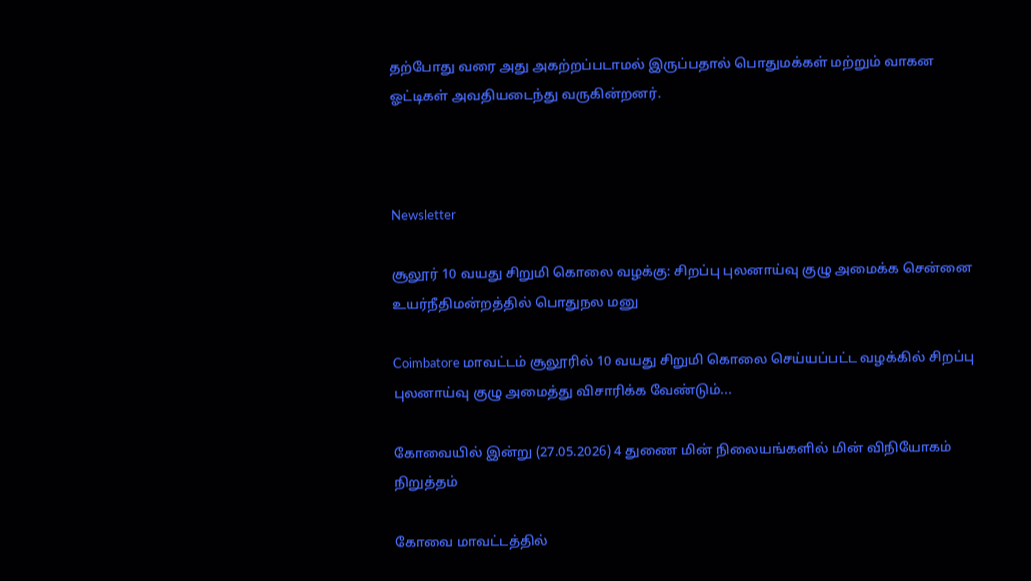தற்போது வரை அது அகற்றப்படாமல் இருப்பதால் பொதுமக்கள் மற்றும் வாகன ஓட்டிகள் அவதியடைந்து வருகின்றனர்.



Newsletter

சூலூர் 10 வயது சிறுமி கொலை வழக்கு: சிறப்பு புலனாய்வு குழு அமைக்க சென்னை உயர்நீதிமன்றத்தில் பொதுநல மனு

Coimbatore மாவட்டம் சூலூரில் 10 வயது சிறுமி கொலை செய்யப்பட்ட வழக்கில் சிறப்பு புலனாய்வு குழு அமைத்து விசாரிக்க வேண்டும்...

கோவையில் இன்று (27.05.2026) 4 துணை மின் நிலையங்களில் மின் விநியோகம் நிறுத்தம்

கோவை மாவட்டத்தில்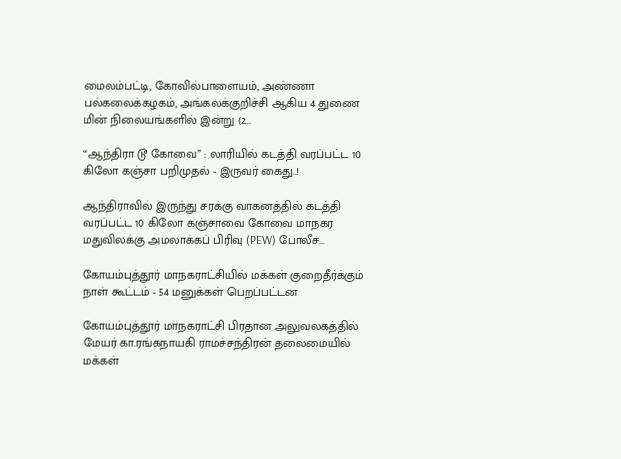மைலம்பட்டி, கோவில்பாளையம், அண்ணா பல்கலைக்கழகம், அங்கலக்குறிச்சி ஆகிய 4 துணை மின் நிலையங்களில் இன்று (2...

“ஆந்திரா டூ கோவை” : லாரியில் கடத்தி வரப்பட்ட 10 கிலோ கஞ்சா பறிமுதல் - இருவர் கைது..!

ஆந்திராவில் இருந்து சரக்கு வாகனத்தில் கடத்தி வரப்பட்ட 10 கிலோ கஞ்சாவை கோவை மாநகர மதுவிலக்கு அமலாக்கப் பிரிவு (PEW) போலீச...

கோயம்புத்தூர் மாநகராட்சியில் மக்கள் குறைதீர்க்கும் நாள் கூட்டம் - 54 மனுக்கள் பெறப்பட்டன

கோயம்புத்தூர் மாநகராட்சி பிரதான அலுவலகத்தில் மேயர் கா.ரங்கநாயகி ராமச்சந்திரன் தலைமையில் மக்கள்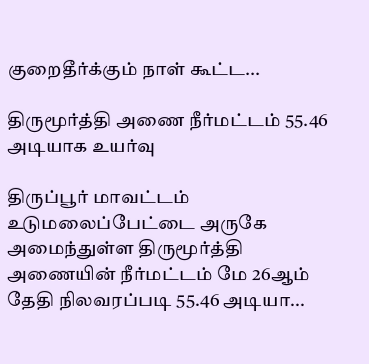குறைதீர்க்கும் நாள் கூட்ட...

திருமூர்த்தி அணை நீர்மட்டம் 55.46 அடியாக உயர்வு

திருப்பூர் மாவட்டம் உடுமலைப்பேட்டை அருகே அமைந்துள்ள திருமூர்த்தி அணையின் நீர்மட்டம் மே 26ஆம் தேதி நிலவரப்படி 55.46 அடியா...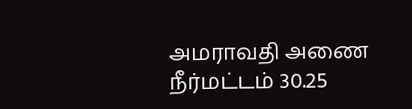அமராவதி அணை நீர்மட்டம் 30.25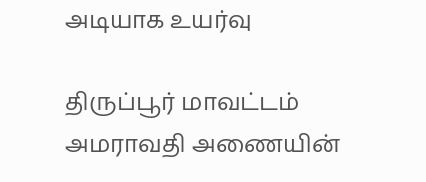அடியாக உயர்வு

திருப்பூர் மாவட்டம் அமராவதி அணையின்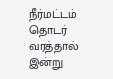நீர்மட்டம் தொடர் வரத்தால் இன்று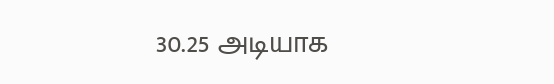30.25 அடியாக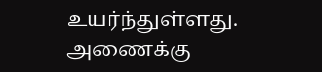உயர்ந்துள்ளது. அணைக்கு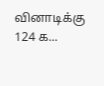வினாடிக்கு 124 க...